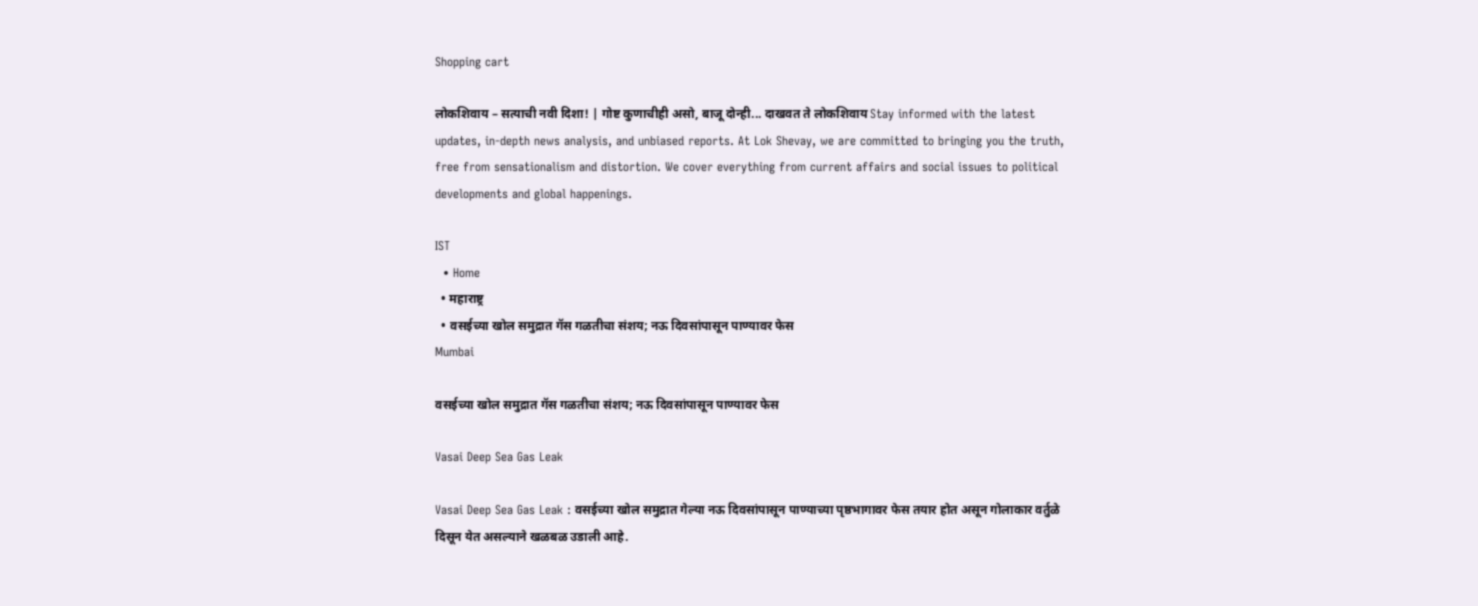Shopping cart

लोकशिवाय – सत्याची नवी दिशा! | गोष्ट कुणाचीही असो, बाजू दोन्ही... दाखवत ते लोकशिवाय Stay informed with the latest updates, in-depth news analysis, and unbiased reports. At Lok Shevay, we are committed to bringing you the truth, free from sensationalism and distortion. We cover everything from current affairs and social issues to political developments and global happenings.

IST
  • Home
  • महाराष्ट्र
  • वसईच्या खोल समुद्रात गॅस गळतीचा संशय; नऊ दिवसांपासून पाण्यावर फेस
Mumbai

वसईच्या खोल समुद्रात गॅस गळतीचा संशय; नऊ दिवसांपासून पाण्यावर फेस

Vasai Deep Sea Gas Leak

Vasai Deep Sea Gas Leak : वसईच्या खोल समुद्रात गेल्या नऊ दिवसांपासून पाण्याच्या पृष्ठभागावर फेस तयार होत असून गोलाकार वर्तुळे दिसून येत असल्याने खळबळ उडाली आहे.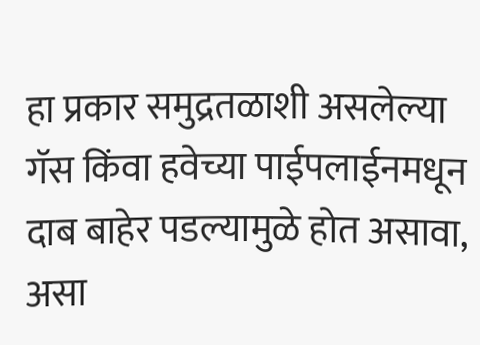हा प्रकार समुद्रतळाशी असलेल्या गॅस किंवा हवेच्या पाईपलाईनमधून दाब बाहेर पडल्यामुळे होत असावा, असा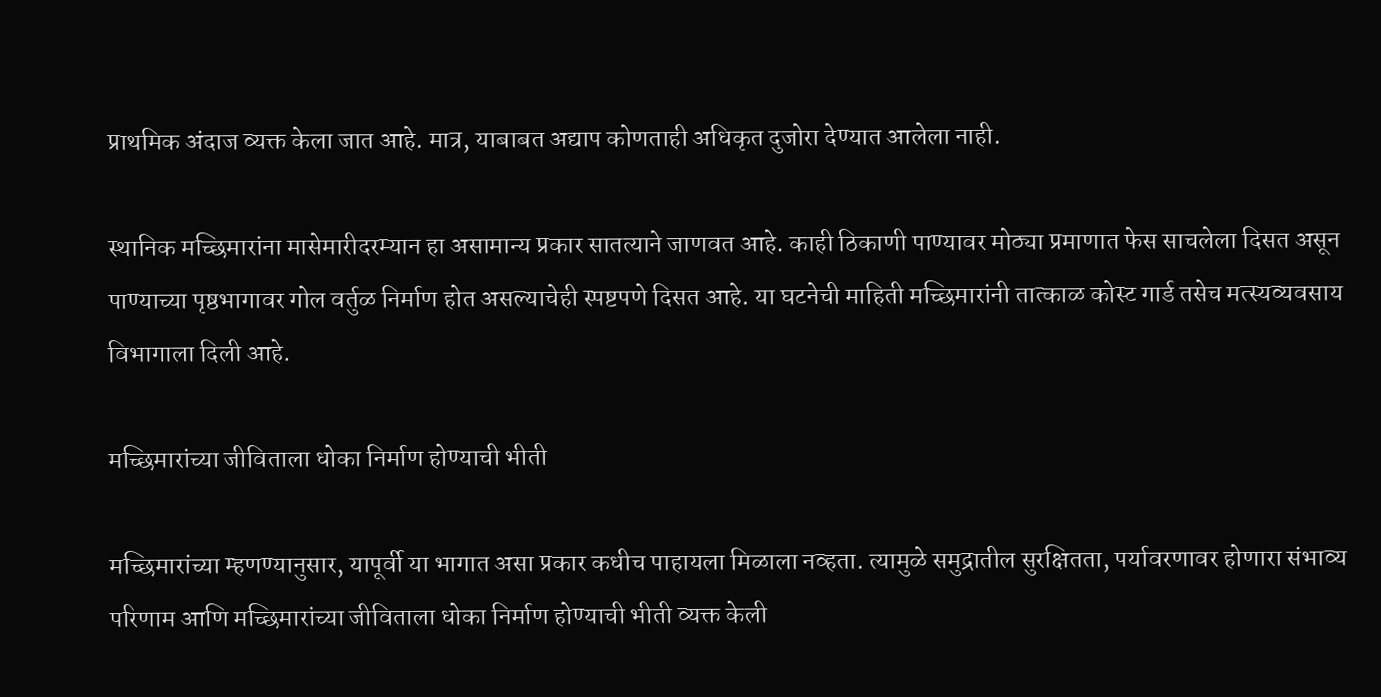प्राथमिक अंदाज व्यक्त केला जात आहे. मात्र, याबाबत अद्याप कोणताही अधिकृत दुजोरा देण्यात आलेला नाही.

स्थानिक मच्छिमारांना मासेमारीदरम्यान हा असामान्य प्रकार सातत्याने जाणवत आहे. काही ठिकाणी पाण्यावर मोठ्या प्रमाणात फेस साचलेला दिसत असून पाण्याच्या पृष्ठभागावर गोल वर्तुळ निर्माण होत असल्याचेही स्पष्टपणे दिसत आहे. या घटनेची माहिती मच्छिमारांनी तात्काळ कोस्ट गार्ड तसेच मत्स्यव्यवसाय विभागाला दिली आहे.

मच्छिमारांच्या जीविताला धोका निर्माण होण्याची भीती

मच्छिमारांच्या म्हणण्यानुसार, यापूर्वी या भागात असा प्रकार कधीच पाहायला मिळाला नव्हता. त्यामुळे समुद्रातील सुरक्षितता, पर्यावरणावर होणारा संभाव्य परिणाम आणि मच्छिमारांच्या जीविताला धोका निर्माण होण्याची भीती व्यक्त केली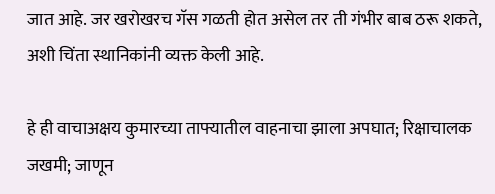जात आहे. जर खरोखरच गॅस गळती होत असेल तर ती गंभीर बाब ठरू शकते, अशी चिंता स्थानिकांनी व्यक्त केली आहे.

हे ही वाचाअक्षय कुमारच्या ताफ्यातील वाहनाचा झाला अपघात; रिक्षाचालक जखमी; जाणून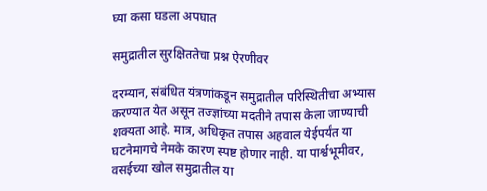घ्या कसा घडला अपघात

समुद्रातील सुरक्षिततेचा प्रश्न ऐरणीवर

दरम्यान, संबंधित यंत्रणांकडून समुद्रातील परिस्थितीचा अभ्यास करण्यात येत असून तज्ज्ञांच्या मदतीने तपास केला जाण्याची शक्यता आहे. मात्र, अधिकृत तपास अहवाल येईपर्यंत या घटनेमागचे नेमके कारण स्पष्ट होणार नाही. या पार्श्वभूमीवर, वसईच्या खोल समुद्रातील या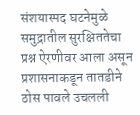संशयास्पद घटनेमुळे समुद्रातील सुरक्षिततेचा प्रश्न ऐरणीवर आला असून प्रशासनाकडून तातडीने ठोस पावले उचलली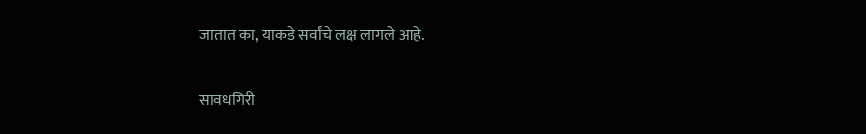जातात का, याकडे सर्वांचे लक्ष लागले आहे.

सावधगिरी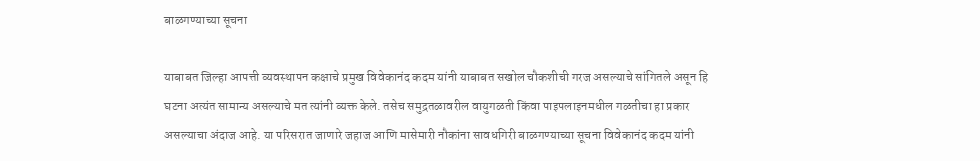बाळगण्याच्या सूचना

याबाबत जिल्हा आपत्ती व्यवस्थापन कक्षाचे प्रमुख विवेकानंद कदम यांनी याबाबत सखोल चौकशीची गरज असल्याचे सांगितले असून हि घटना अत्यंत सामान्य असल्याचे मत त्यांनी व्यक्त केले. तसेच समुद्रतळावरील वायुगळती किंवा पाइपलाइनमधील गळतीचा हा प्रकार असल्याचा अंदाज आहे. या परिसरात जाणारे जहाज आणि मासेमारी नौकांना सावधगिरी बाळगण्याच्या सूचना विवेकानंद कदम यांनी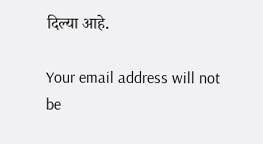दिल्या आहे.

Your email address will not be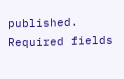published. Required fields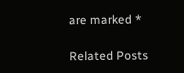are marked *

Related Posts